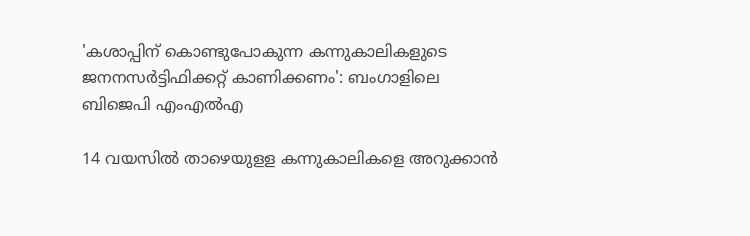'കശാപ്പിന് കൊണ്ടുപോകുന്ന കന്നുകാലികളുടെ ജനനസര്‍ട്ടിഫിക്കറ്റ് കാണിക്കണം': ബംഗാളിലെ ബിജെപി എംഎല്‍എ

14 വയസില്‍ താഴെയുളള കന്നുകാലികളെ അറുക്കാന്‍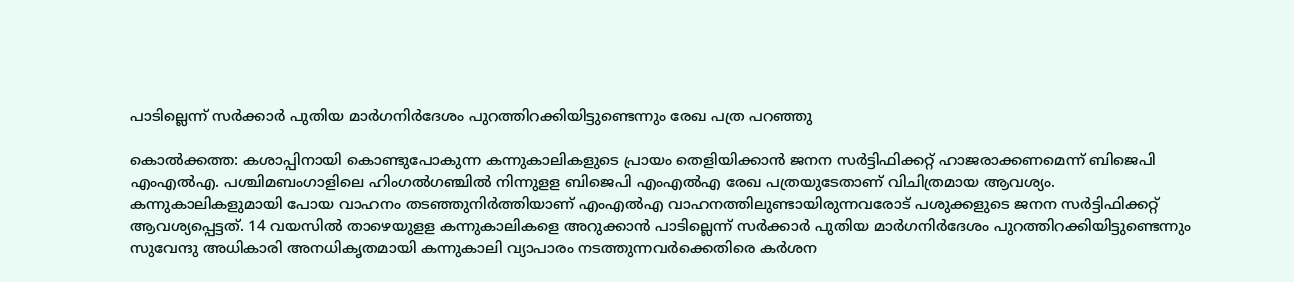പാടില്ലെന്ന് സര്‍ക്കാര്‍ പുതിയ മാര്‍ഗനിര്‍ദേശം പുറത്തിറക്കിയിട്ടുണ്ടെന്നും രേഖ പത്ര പറഞ്ഞു

കൊല്‍ക്കത്ത: കശാപ്പിനായി കൊണ്ടുപോകുന്ന കന്നുകാലികളുടെ പ്രായം തെളിയിക്കാന്‍ ജനന സര്‍ട്ടിഫിക്കറ്റ് ഹാജരാക്കണമെന്ന് ബിജെപി എംഎല്‍എ. പശ്ചിമബംഗാളിലെ ഹിംഗല്‍ഗഞ്ചില്‍ നിന്നുളള ബിജെപി എംഎല്‍എ രേഖ പത്രയുടേതാണ് വിചിത്രമായ ആവശ്യം. കന്നുകാലികളുമായി പോയ വാഹനം തടഞ്ഞുനിര്‍ത്തിയാണ് എംഎല്‍എ വാഹനത്തിലുണ്ടായിരുന്നവരോട് പശുക്കളുടെ ജനന സര്‍ട്ടിഫിക്കറ്റ് ആവശ്യപ്പെട്ടത്. 14 വയസില്‍ താഴെയുളള കന്നുകാലികളെ അറുക്കാന്‍ പാടില്ലെന്ന് സര്‍ക്കാര്‍ പുതിയ മാര്‍ഗനിര്‍ദേശം പുറത്തിറക്കിയിട്ടുണ്ടെന്നും സുവേന്ദു അധികാരി അനധികൃതമായി കന്നുകാലി വ്യാപാരം നടത്തുന്നവര്‍ക്കെതിരെ കര്‍ശന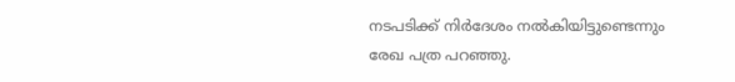നടപടിക്ക് നിര്‍ദേശം നല്‍കിയിട്ടുണ്ടെന്നും രേഖ പത്ര പറഞ്ഞു.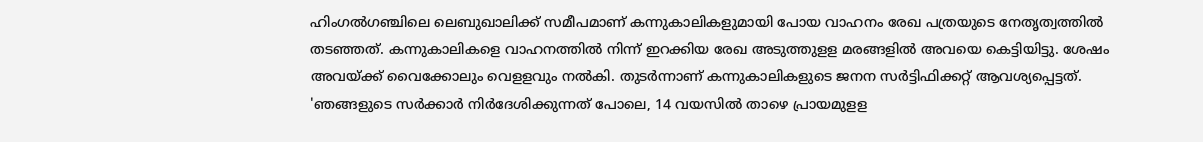ഹിംഗല്‍ഗഞ്ചിലെ ലെബുഖാലിക്ക് സമീപമാണ് കന്നുകാലികളുമായി പോയ വാഹനം രേഖ പത്രയുടെ നേതൃത്വത്തില്‍ തടഞ്ഞത്. കന്നുകാലികളെ വാഹനത്തില്‍ നിന്ന് ഇറക്കിയ രേഖ അടുത്തുളള മരങ്ങളില്‍ അവയെ കെട്ടിയിട്ടു. ശേഷം അവയ്ക്ക് വൈക്കോലും വെളളവും നല്‍കി. തുടര്‍ന്നാണ് കന്നുകാലികളുടെ ജനന സര്‍ട്ടിഫിക്കറ്റ് ആവശ്യപ്പെട്ടത്. 'ഞങ്ങളുടെ സര്‍ക്കാര്‍ നിര്‍ദേശിക്കുന്നത് പോലെ, 14 വയസില്‍ താഴെ പ്രായമുളള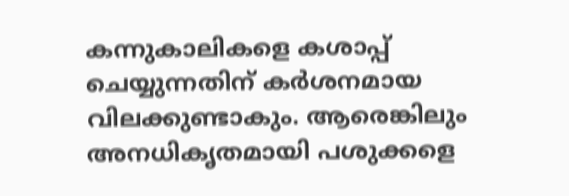കന്നുകാലികളെ കശാപ്പ് ചെയ്യുന്നതിന് കര്‍ശനമായ വിലക്കുണ്ടാകും. ആരെങ്കിലും അനധികൃതമായി പശുക്കളെ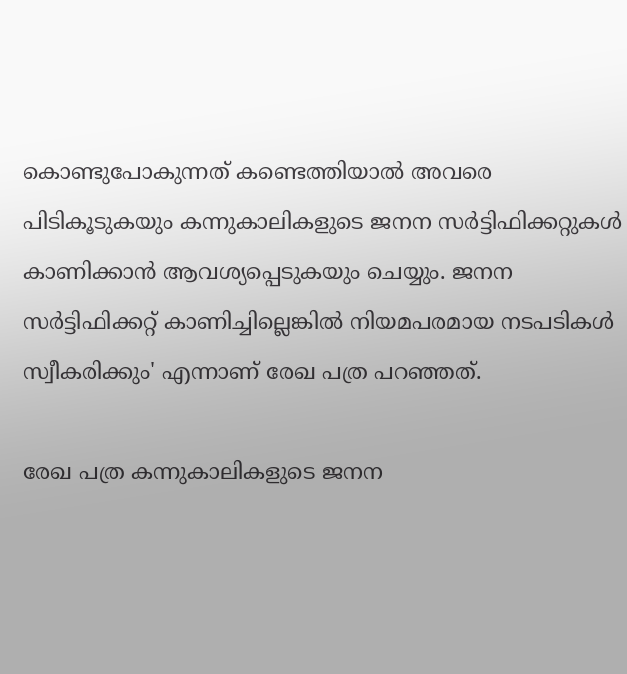കൊണ്ടുപോകുന്നത് കണ്ടെത്തിയാല്‍ അവരെ പിടികൂടുകയും കന്നുകാലികളുടെ ജനന സര്‍ട്ടിഫിക്കറ്റുകള്‍ കാണിക്കാന്‍ ആവശ്യപ്പെടുകയും ചെയ്യും. ജനന സര്‍ട്ടിഫിക്കറ്റ് കാണിച്ചില്ലെങ്കില്‍ നിയമപരമായ നടപടികള്‍ സ്വീകരിക്കും' എന്നാണ് രേഖ പത്ര പറഞ്ഞത്.

രേഖ പത്ര കന്നുകാലികളുടെ ജനന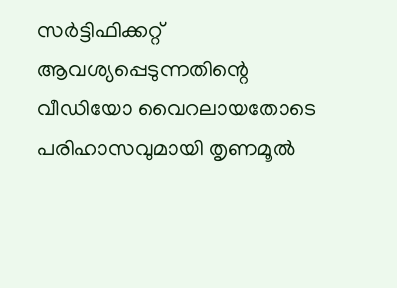സര്‍ട്ടിഫിക്കറ്റ് ആവശ്യപ്പെടുന്നതിന്റെ വീഡിയോ വൈറലായതോടെ പരിഹാസവുമായി തൃണമൂല്‍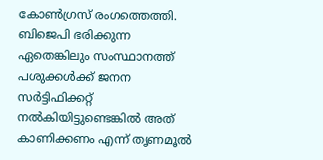കോണ്‍ഗ്രസ് രംഗത്തെത്തി. ബിജെപി ഭരിക്കുന്ന ഏതെങ്കിലും സംസ്ഥാനത്ത് പശുക്കള്‍ക്ക് ജനന സര്‍ട്ടിഫിക്കറ്റ് നല്‍കിയിട്ടുണ്ടെങ്കില്‍ അത് കാണിക്കണം എന്ന് തൃണമൂല്‍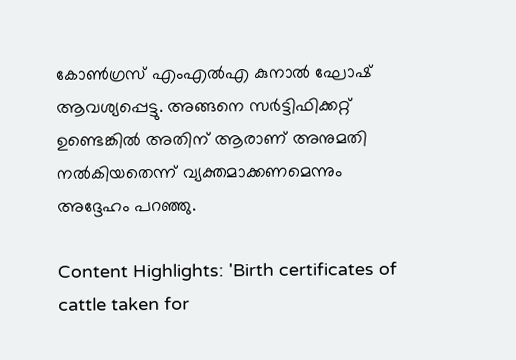കോണ്‍ഗ്രസ് എംഎല്‍എ കുനാല്‍ ഘോഷ് ആവശ്യപ്പെട്ടു. അങ്ങനെ സര്‍ട്ടിഫിക്കറ്റ് ഉണ്ടെങ്കില്‍ അതിന് ആരാണ് അനുമതി നല്‍കിയതെന്ന് വ്യക്തമാക്കണമെന്നും അദ്ദേഹം പറഞ്ഞു.

Content Highlights: 'Birth certificates of cattle taken for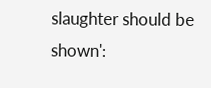slaughter should be shown':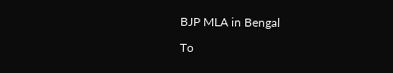BJP MLA in Bengal

To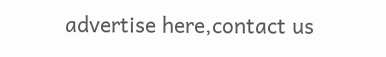advertise here,contact us